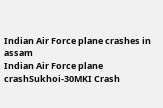Indian Air Force plane crashes in assam
Indian Air Force plane crashSukhoi-30MKI Crash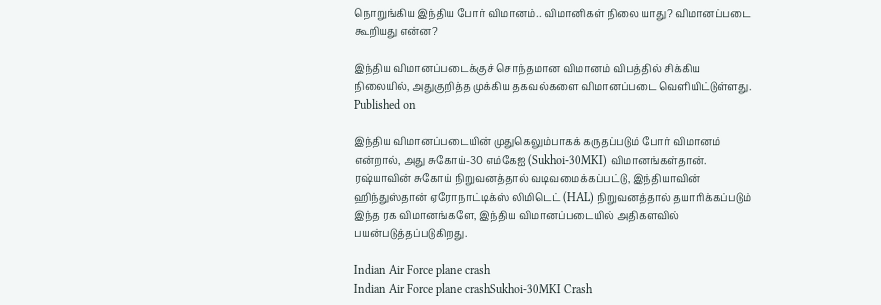நொறுங்கிய இந்திய போர் விமானம்.. விமானிகள் நிலை யாது? விமானப்படை கூறியது என்ன?

இந்திய விமானப்படைக்குச் சொந்தமான விமானம் விபத்தில் சிக்கிய நிலையில், அதுகுறித்த முக்கிய தகவல்களை விமானப்படை வெளியிட்டுள்ளது.
Published on

இந்திய விமானப்படையின் முதுகெலும்பாகக் கருதப்படும் போர் விமானம் என்றால், அது சுகோய்-30 எம்கேஐ (Sukhoi-30MKI) விமானங்கள்தான். ரஷ்யாவின் சுகோய் நிறுவனத்தால் வடிவமைக்கப்பட்டு, இந்தியாவின் ஹிந்துஸ்தான் ஏரோநாட்டிக்ஸ் லிமிடெட் (HAL) நிறுவனத்தால் தயாரிக்கப்படும் இந்த ரக விமானங்களே, இந்திய விமானப்படையில் அதிகளவில் பயன்படுத்தப்படுகிறது.

Indian Air Force plane crash
Indian Air Force plane crashSukhoi-30MKI Crash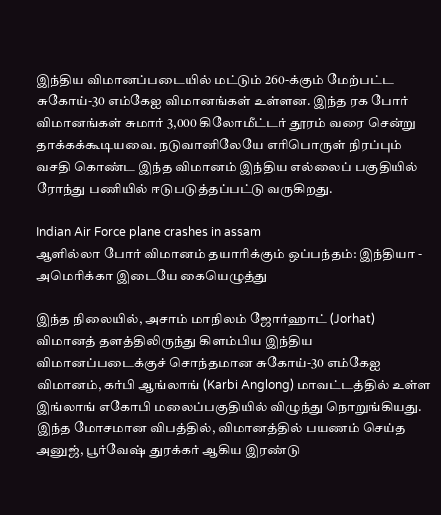இந்திய விமானப்படையில் மட்டும் 260-க்கும் மேற்பட்ட சுகோய்-30 எம்கேஐ விமானங்கள் உள்ளன. இந்த ரக போர் விமானங்கள் சுமார் 3,000 கிலோமீட்டர் தூரம் வரை சென்று தாக்கக்கூடியவை. நடுவானிலேயே எரிபொருள் நிரப்பும் வசதி கொண்ட இந்த விமானம் இந்திய எல்லைப் பகுதியில் ரோந்து பணியில் ஈடுபடுத்தப்பட்டு வருகிறது.

Indian Air Force plane crashes in assam
ஆளில்லா போர் விமானம் தயாரிக்கும் ஒப்பந்தம்: இந்தியா - அமெரிக்கா இடையே கையெழுத்து

இந்த நிலையில், அசாம் மாநிலம் ஜோர்ஹாட் (Jorhat) விமானத் தளத்திலிருந்து கிளம்பிய இந்திய விமானப்படைக்குச் சொந்தமான சுகோய்-30 எம்கேஐ விமானம், கர்பி ஆங்லாங் (Karbi Anglong) மாவட்டத்தில் உள்ள இங்லாங் எகோபி மலைப்பகுதியில் விழுந்து நொறுங்கியது. இந்த மோசமான விபத்தில், விமானத்தில் பயணம் செய்த அனுஜ், பூர்வேஷ் துரக்கர் ஆகிய இரண்டு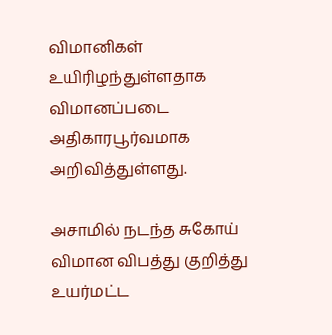விமானிகள் உயிரிழந்துள்ளதாக விமானப்படை அதிகாரபூர்வமாக அறிவித்துள்ளது.

அசாமில் நடந்த சுகோய் விமான விபத்து குறித்து உயர்மட்ட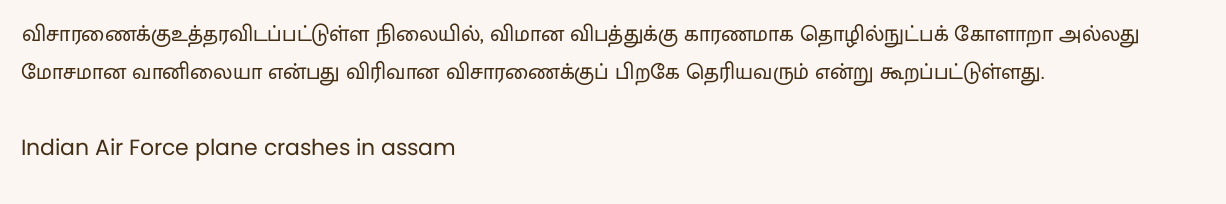விசாரணைக்குஉத்தரவிடப்பட்டுள்ள நிலையில், விமான விபத்துக்கு காரணமாக தொழில்நுட்பக் கோளாறா அல்லது மோசமான வானிலையா என்பது விரிவான விசாரணைக்குப் பிறகே தெரியவரும் என்று கூறப்பட்டுள்ளது.

Indian Air Force plane crashes in assam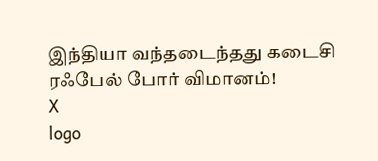இந்தியா வந்தடைந்தது கடைசி ரஃபேல் போர் விமானம்!
X
logo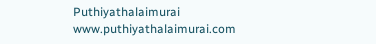Puthiyathalaimurai
www.puthiyathalaimurai.com